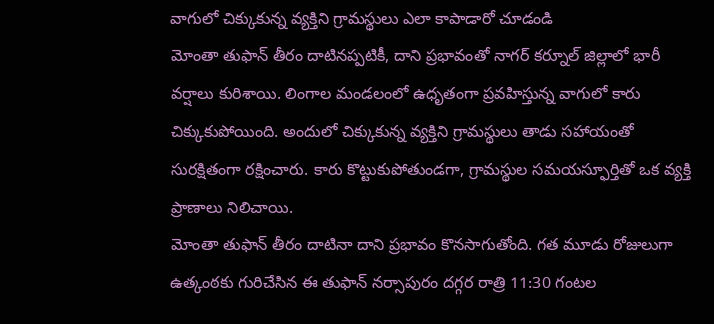వాగులో చిక్కుకున్న వ్యక్తిని గ్రామస్థులు ఎలా కాపాడారో చూడండి
మోంతా తుఫాన్ తీరం దాటినప్పటికీ, దాని ప్రభావంతో నాగర్ కర్నూల్ జిల్లాలో భారీ వర్షాలు కురిశాయి. లింగాల మండలంలో ఉధృతంగా ప్రవహిస్తున్న వాగులో కారు చిక్కుకుపోయింది. అందులో చిక్కుకున్న వ్యక్తిని గ్రామస్థులు తాడు సహాయంతో సురక్షితంగా రక్షించారు. కారు కొట్టుకుపోతుండగా, గ్రామస్థుల సమయస్ఫూర్తితో ఒక వ్యక్తి ప్రాణాలు నిలిచాయి.
మోంతా తుఫాన్ తీరం దాటినా దాని ప్రభావం కొనసాగుతోంది. గత మూడు రోజులుగా ఉత్కంఠకు గురిచేసిన ఈ తుఫాన్ నర్సాపురం దగ్గర రాత్రి 11:30 గంటల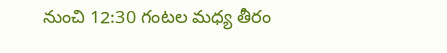నుంచి 12:30 గంటల మధ్య తీరం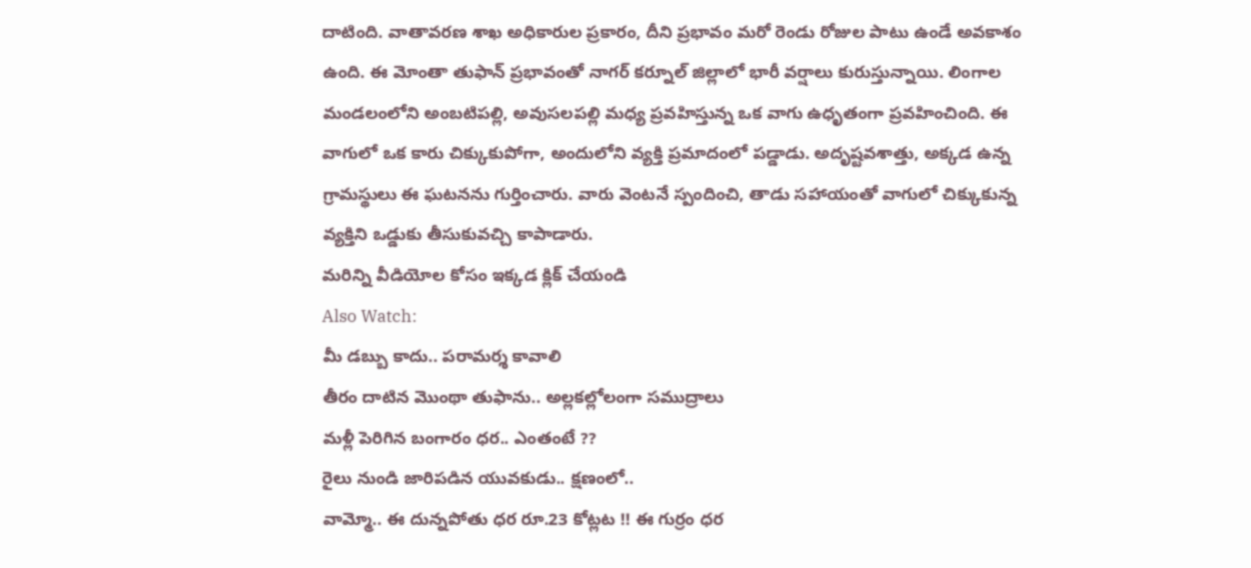దాటింది. వాతావరణ శాఖ అధికారుల ప్రకారం, దీని ప్రభావం మరో రెండు రోజుల పాటు ఉండే అవకాశం ఉంది. ఈ మోంతా తుఫాన్ ప్రభావంతో నాగర్ కర్నూల్ జిల్లాలో భారీ వర్షాలు కురుస్తున్నాయి. లింగాల మండలంలోని అంబటిపల్లి, అవుసలపల్లి మధ్య ప్రవహిస్తున్న ఒక వాగు ఉధృతంగా ప్రవహించింది. ఈ వాగులో ఒక కారు చిక్కుకుపోగా, అందులోని వ్యక్తి ప్రమాదంలో పడ్డాడు. అదృష్టవశాత్తు, అక్కడ ఉన్న గ్రామస్థులు ఈ ఘటనను గుర్తించారు. వారు వెంటనే స్పందించి, తాడు సహాయంతో వాగులో చిక్కుకున్న వ్యక్తిని ఒడ్డుకు తీసుకువచ్చి కాపాడారు.
మరిన్ని వీడియోల కోసం ఇక్కడ క్లిక్ చేయండి
Also Watch:
మీ డబ్బు కాదు.. పరామర్శ కావాలి
తీరం దాటిన మొంథా తుఫాను.. అల్లకల్లోలంగా సముద్రాలు
మళ్లీ పెరిగిన బంగారం ధర.. ఎంతంటే ??
రైలు నుండి జారిపడిన యువకుడు.. క్షణంలో..
వామ్మో.. ఈ దున్నపోతు ధర రూ.23 కోట్లట !! ఈ గుర్రం ధర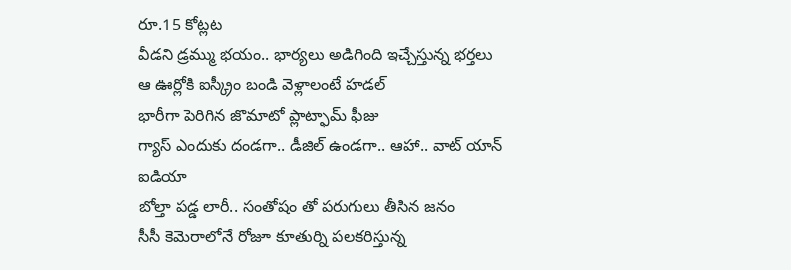రూ.15 కోట్లట
వీడని డ్రమ్ము భయం.. భార్యలు అడిగింది ఇచ్చేస్తున్న భర్తలు
ఆ ఊర్లోకి ఐస్క్రీం బండి వెళ్లాలంటే హడల్
భారీగా పెరిగిన జొమాటో ప్లాట్ఫామ్ ఫీజు
గ్యాస్ ఎందుకు దండగా.. డీజిల్ ఉండగా.. ఆహా.. వాట్ యాన్ ఐడియా
బోల్తా పడ్డ లారీ.. సంతోషం తో పరుగులు తీసిన జనం
సీసీ కెమెరాలోనే రోజూ కూతుర్ని పలకరిస్తున్న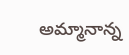అమ్మానాన్న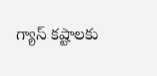గ్యాస్ కష్టాలకు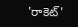'రాకెట్'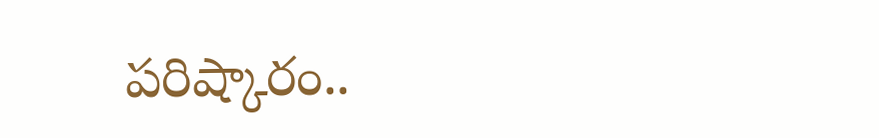పరిష్కారం..